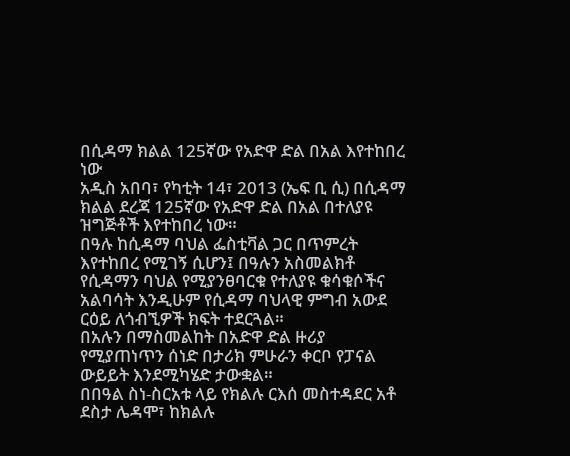በሲዳማ ክልል 125ኛው የአድዋ ድል በአል እየተከበረ ነው
አዲስ አበባ፣ የካቲት 14፣ 2013 (ኤፍ ቢ ሲ) በሲዳማ ክልል ደረጃ 125ኛው የአድዋ ድል በአል በተለያዩ ዝግጅቶች እየተከበረ ነው።
በዓሉ ከሲዳማ ባህል ፌስቲቫል ጋር በጥምረት እየተከበረ የሚገኝ ሲሆን፤ በዓሉን አስመልክቶ የሲዳማን ባህል የሚያንፀባርቁ የተለያዩ ቁሳቁሶችና አልባሳት እንዲሁም የሲዳማ ባህላዊ ምግብ አውደ ርዕይ ለጎብኚዎች ክፍት ተደርጓል።
በአሉን በማስመልከት በአድዋ ድል ዙሪያ የሚያጠነጥን ሰነድ በታሪክ ምሁራን ቀርቦ የፓናል ውይይት እንደሚካሄድ ታውቋል።
በበዓል ስነ-ስርአቱ ላይ የክልሉ ርእሰ መስተዳደር አቶ ደስታ ሌዳሞ፣ ከክልሉ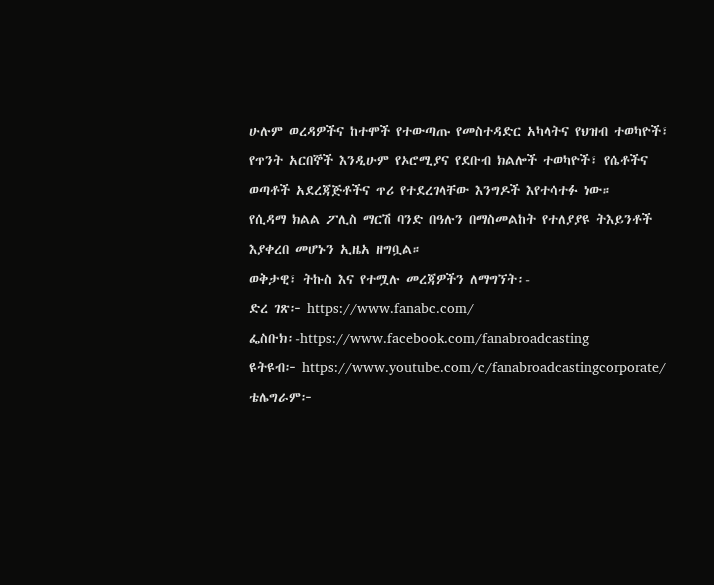ሁሉም ወረዳዎችና ከተሞች የተውጣጡ የመስተዳድር አካላትና የህዝብ ተወካዮች፣ የጥንት አርበኞች እንዲሁም የኦሮሚያና የደቡብ ክልሎች ተወካዮች፣ የሴቶችና ወጣቶች አደረጃጅቶችና ጥሪ የተደረገላቸው እንግዶች እየተሳተፉ ነው።
የሲዳማ ክልል ፖሊስ ማርሽ ባንድ በዓሉን በማስመልከት የተለያያዩ ትእይንቶች እያቀረበ መሆኑን ኢዜአ ዘግቧል።
ወቅታዊ፣ ትኩስ እና የተሟሉ መረጃዎችን ለማግኘት፡-
ድረ ገጽ፦ https://www.fanabc.com/
ፌስቡክ፡-https://www.facebook.com/fanabroadcasting
ዩትዩብ፦ https://www.youtube.com/c/fanabroadcastingcorporate/
ቴሌግራም፦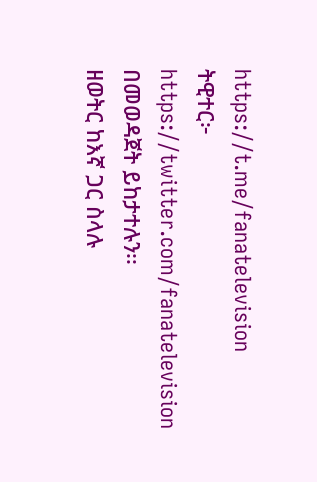https://t.me/fanatelevision
ትዊተር፦ https://twitter.com/fanatelevision በመወዳጀት ይከታተሉን፡፡
ዘወትር ከእኛ ጋር ስላሉ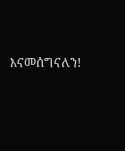እናመሰግናለን!